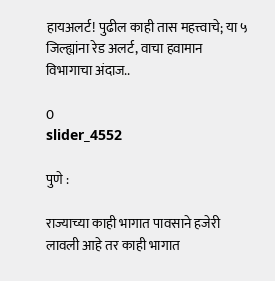हायअलर्ट! पुढील काही तास महत्त्वाचे; या ५ जिल्ह्यांना रेड अलर्ट, वाचा हवामान विभागाचा अंदाज..

0
slider_4552

पुणे :

राज्याच्या काही भागात पावसाने हजेरी लावली आहे तर काही भागात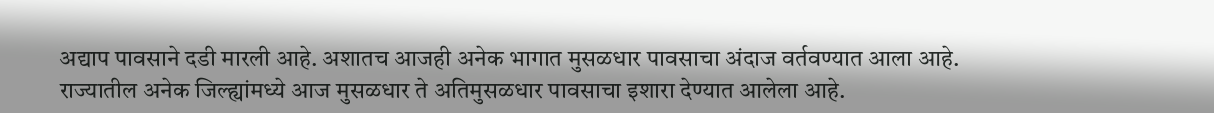अद्याप पावसाने दडी मारली आहे. अशातच आजही अनेक भागात मुसळधार पावसाचा अंदाज वर्तवण्यात आला आहे. राज्यातील अनेक जिल्ह्यांमध्ये आज मुसळधार ते अतिमुसळधार पावसाचा इशारा देण्यात आलेला आहे.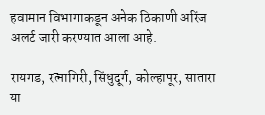हवामान विभागाकडून अनेक ठिकाणी अरिंज अलर्ट जारी करण्यात आला आहे.

रायगड, रत्नागिरी, सिंधुदूर्ग, कोल्हापूर, सातारा या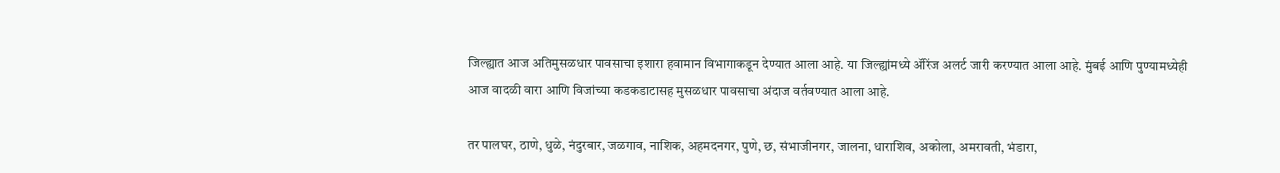जिल्ह्यात आज अतिमुसळधार पावसाचा इशारा हवामान विभागाकडून देण्यात आला आहे. या जिल्ह्यांमध्ये ॲरिंज अलर्ट जारी करण्यात आला आहे. मुंबई आणि पुण्यामध्येही आज वादळी वारा आणि विजांच्या कडकडाटासह मुसळधार पावसाचा अंदाज वर्तवण्यात आला आहे.

तर पालघर, ठाणे, धुळे, नंदुरबार, जळगाव, नाशिक, अहमदनगर, पुणे, छ, संभाजीनगर, जालना, धाराशिव, अकोला, अमरावती, भंडारा,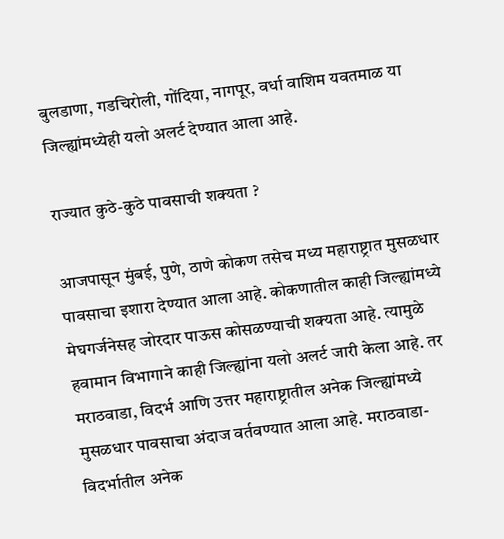बुलडाणा, गडचिरोली, गोंदिया, नागपूर, वर्धा वाशिम यवतमाळ या जिल्ह्यांमध्येही यलो अलर्ट देण्यात आला आहे.

राज्यात कुठे-कुठे पावसाची शक्यता ?

आजपासून मुंबई, पुणे, ठाणे कोकण तसेच मध्य महाराष्ट्रात मुसळधार पावसाचा इशारा देण्यात आला आहे. कोकणातील काही जिल्ह्यांमध्ये मेघगर्जनेसह जोरदार पाऊस कोसळण्याची शक्यता आहे. त्यामुळे हवामान विभागाने काही जिल्ह्यांना यलो अलर्ट जारी केला आहे. तर मराठवाडा, विदर्भ आणि उत्तर महाराष्ट्रातील अनेक जिल्ह्यांमध्ये मुसळधार पावसाचा अंदाज वर्तवण्यात आला आहे. मराठवाडा-विदर्भातील अनेक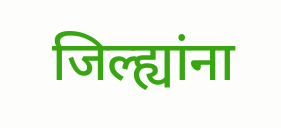जिल्ह्यांना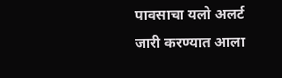पावसाचा यलो अलर्ट जारी करण्यात आला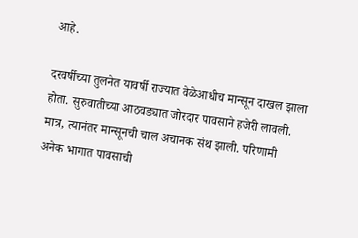आहे.

दरवर्षीच्या तुलनेत यावर्षी राज्यात वेळेआधीच मान्सून दाखल झाला होता. सुरुवातीच्या आठवड्यात जोरदार पावसाने हजेरी लावली. मात्र, त्यानंतर मान्सूनची चाल अचानक संथ झाली. परिणामी अनेक भागात पावसाची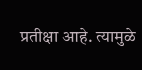प्रतीक्षा आहे. त्यामुळे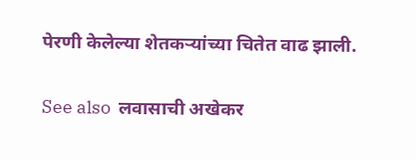पेरणी केलेल्या शेतकऱ्यांच्या चितेत वाढ झाली.

See also  लवासाची अखेकर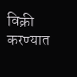विक्री करण्यात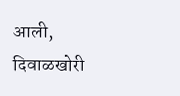आली, दिवाळखोरी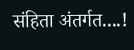संहिता अंतर्गत....!